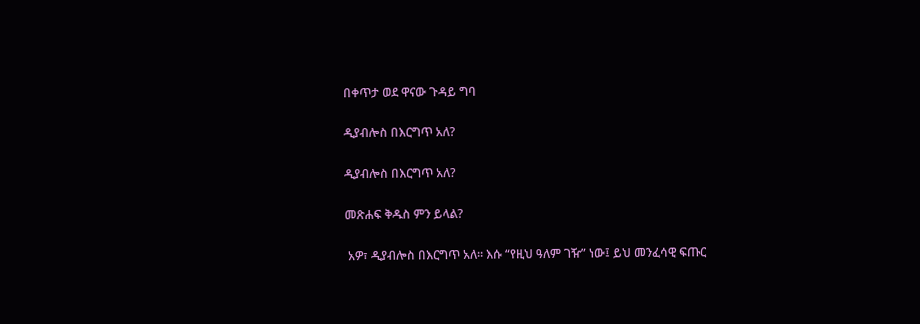በቀጥታ ወደ ዋናው ጉዳይ ግባ

ዲያብሎስ በእርግጥ አለ?

ዲያብሎስ በእርግጥ አለ?

መጽሐፍ ቅዱስ ምን ይላል?

 አዎ፣ ዲያብሎስ በእርግጥ አለ። እሱ “የዚህ ዓለም ገዥ” ነው፤ ይህ መንፈሳዊ ፍጡር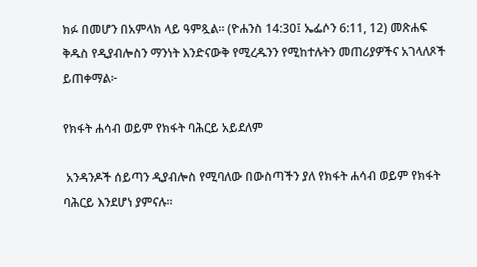ክፉ በመሆን በአምላክ ላይ ዓምጿል። (ዮሐንስ 14:30፤ ኤፌሶን 6:11, 12) መጽሐፍ ቅዱስ የዲያብሎስን ማንነት እንድናውቅ የሚረዱንን የሚከተሉትን መጠሪያዎችና አገላለጾች ይጠቀማል፦

የክፋት ሐሳብ ወይም የክፋት ባሕርይ አይደለም

 አንዳንዶች ሰይጣን ዲያብሎስ የሚባለው በውስጣችን ያለ የክፋት ሐሳብ ወይም የክፋት ባሕርይ እንደሆነ ያምናሉ።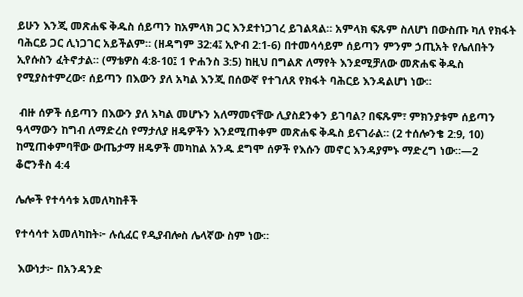ይሁን እንጂ መጽሐፍ ቅዱስ ሰይጣን ከአምላክ ጋር እንደተነጋገረ ይገልጻል። አምላክ ፍጹም ስለሆነ በውስጡ ካለ የክፋት ባሕርይ ጋር ሊነጋገር አይችልም። (ዘዳግም 32:4፤ ኢዮብ 2:1-6) በተመሳሳይም ሰይጣን ምንም ኃጢአት የሌለበትን ኢየሱስን ፈትኖታል። (ማቴዎስ 4:8-10፤ 1 ዮሐንስ 3:5) ከዚህ በግልጽ ለማየት እንደሚቻለው መጽሐፍ ቅዱስ የሚያስተምረው፣ ሰይጣን በእውን ያለ አካል እንጂ በሰውኛ የተገለጸ የክፋት ባሕርይ እንዳልሆነ ነው።

 ብዙ ሰዎች ሰይጣን በእውን ያለ አካል መሆኑን አለማመናቸው ሊያስደንቀን ይገባል? በፍጹም፣ ምክንያቱም ሰይጣን ዓላማውን ከግብ ለማድረስ የማታለያ ዘዴዎችን እንደሚጠቀም መጽሐፍ ቅዱስ ይናገራል። (2 ተሰሎንቄ 2:9, 10) ከሚጠቀምባቸው ውጤታማ ዘዴዎች መካከል አንዱ ደግሞ ሰዎች የእሱን መኖር እንዳያምኑ ማድረግ ነው።—2 ቆሮንቶስ 4:4

ሌሎች የተሳሳቱ አመለካከቶች

የተሳሳተ አመለካከት፦ ሉሲፈር የዲያብሎስ ሌላኛው ስም ነው።

 እውነታ፦ በአንዳንድ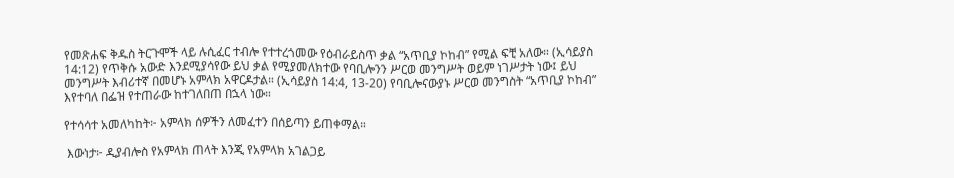የመጽሐፍ ቅዱስ ትርጉሞች ላይ ሉሲፈር ተብሎ የተተረጎመው የዕብራይስጥ ቃል “አጥቢያ ኮከብ” የሚል ፍቺ አለው። (ኢሳይያስ 14:12) የጥቅሱ አውድ እንደሚያሳየው ይህ ቃል የሚያመለክተው የባቢሎንን ሥርወ መንግሥት ወይም ነገሥታት ነው፤ ይህ መንግሥት እብሪተኛ በመሆኑ አምላክ አዋርዶታል። (ኢሳይያስ 14:4, 13-20) የባቢሎናውያኑ ሥርወ መንግስት “አጥቢያ ኮከብ” እየተባለ በፌዝ የተጠራው ከተገለበጠ በኋላ ነው።

የተሳሳተ አመለካከት፦ አምላክ ሰዎችን ለመፈተን በሰይጣን ይጠቀማል።

 እውነታ፦ ዲያብሎስ የአምላክ ጠላት እንጂ የአምላክ አገልጋይ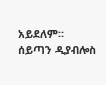አይደለም። ሰይጣን ዲያብሎስ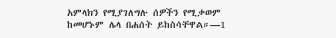አምላክን የሚያገለግሉ ሰዎችን የሚቃወም ከመሆኑም ሌላ በሐሰት ይከስሳቸዋል።—1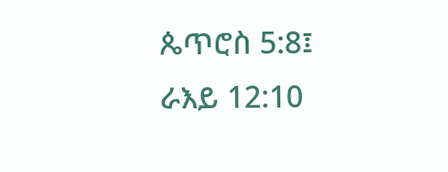ጴጥሮስ 5:8፤ ራእይ 12:10